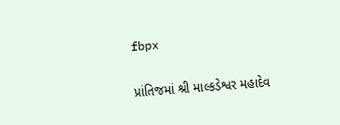fbpx

પ્રાંતિજમાં શ્રી માલ્કડેશ્વર મહાદેવ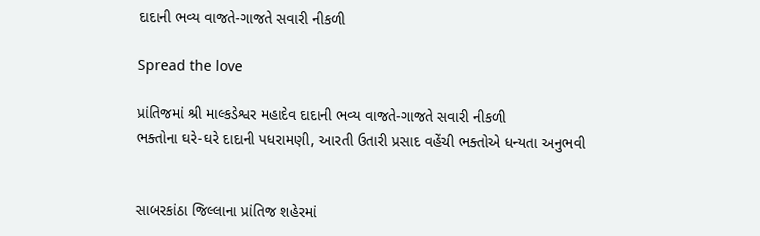દાદાની ભવ્ય વાજતે-ગાજતે સવારી નીકળી

Spread the love

પ્રાંતિજમાં શ્રી માલ્કડેશ્વર મહાદેવ દાદાની ભવ્ય વાજતે-ગાજતે સવારી નીકળી
ભક્તોના ઘરે-ઘરે દાદાની પધરામણી, આરતી ઉતારી પ્રસાદ વહેંચી ભક્તોએ ધન્યતા અનુભવી


સાબરકાંઠા જિલ્લાના પ્રાંતિજ શહેરમાં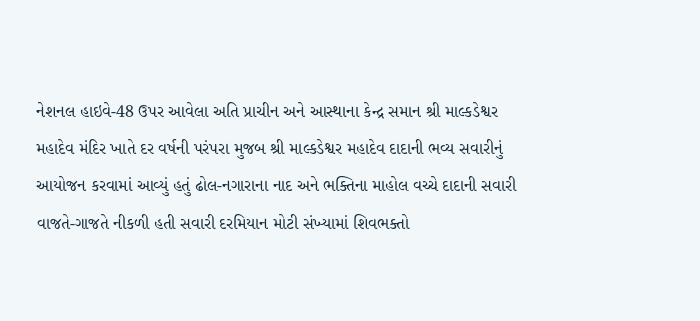નેશનલ હાઇવે-48 ઉપર આવેલા અતિ પ્રાચીન અને આસ્થાના કેન્દ્ર સમાન શ્રી માલ્કડેશ્વર મહાદેવ મંદિર ખાતે દર વર્ષની પરંપરા મુજબ શ્રી માલ્કડેશ્વર મહાદેવ દાદાની ભવ્ય સવારીનું આયોજન કરવામાં આવ્યું હતું ઢોલ-નગારાના નાદ અને ભક્તિના માહોલ વચ્ચે દાદાની સવારી વાજતે-ગાજતે નીકળી હતી સવારી દરમિયાન મોટી સંખ્યામાં શિવભક્તો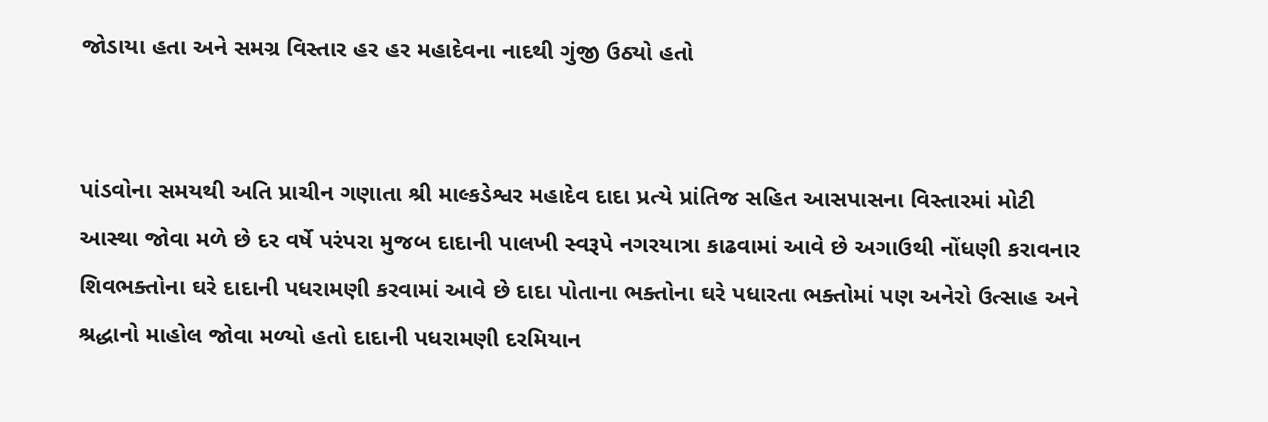જોડાયા હતા અને સમગ્ર વિસ્તાર હર હર મહાદેવના નાદથી ગુંજી ઉઠ્યો હતો


પાંડવોના સમયથી અતિ પ્રાચીન ગણાતા શ્રી માલ્કડેશ્વર મહાદેવ દાદા પ્રત્યે પ્રાંતિજ સહિત આસપાસના વિસ્તારમાં મોટી આસ્થા જોવા મળે છે દર વર્ષે પરંપરા મુજબ દાદાની પાલખી સ્વરૂપે નગરયાત્રા કાઢવામાં આવે છે અગાઉથી નોંધણી કરાવનાર શિવભક્તોના ઘરે દાદાની પધરામણી કરવામાં આવે છે દાદા પોતાના ભક્તોના ઘરે પધારતા ભક્તોમાં પણ અનેરો ઉત્સાહ અને શ્રદ્ધાનો માહોલ જોવા મળ્યો હતો દાદાની પધરામણી દરમિયાન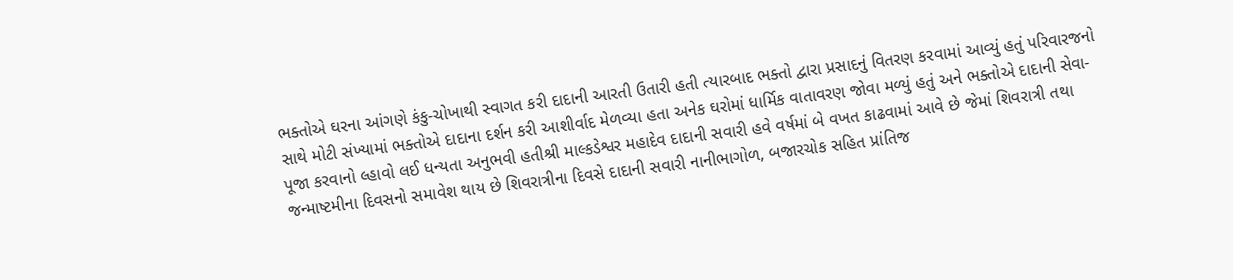ભક્તોએ ઘરના આંગણે કંકુ-ચોખાથી સ્વાગત કરી દાદાની આરતી ઉતારી હતી ત્યારબાદ ભક્તો દ્વારા પ્રસાદનું વિતરણ કરવામાં આવ્યું હતું પરિવારજનો સાથે મોટી સંખ્યામાં ભક્તોએ દાદાના દર્શન કરી આશીર્વાદ મેળવ્યા હતા અનેક ઘરોમાં ધાર્મિક વાતાવરણ જોવા મળ્યું હતું અને ભક્તોએ દાદાની સેવા-પૂજા કરવાનો લ્હાવો લઈ ધન્યતા અનુભવી હતીશ્રી માલ્કડેશ્વર મહાદેવ દાદાની સવારી હવે વર્ષમાં બે વખત કાઢવામાં આવે છે જેમાં શિવરાત્રી તથા જન્માષ્ટમીના દિવસનો સમાવેશ થાય છે શિવરાત્રીના દિવસે દાદાની સવારી નાનીભાગોળ, બજારચોક સહિત પ્રાંતિજ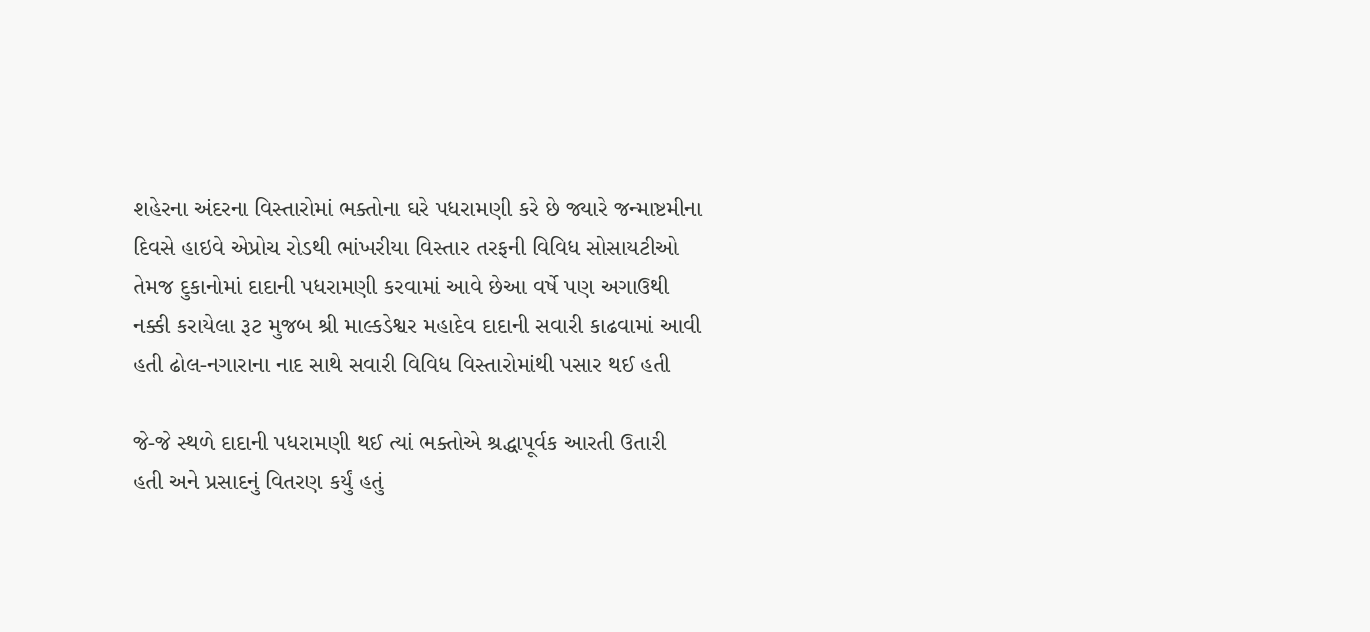શહેરના અંદરના વિસ્તારોમાં ભક્તોના ઘરે પધરામણી કરે છે જ્યારે જન્માષ્ટમીના દિવસે હાઇવે એપ્રોચ રોડથી ભાંખરીયા વિસ્તાર તરફની વિવિધ સોસાયટીઓ તેમજ દુકાનોમાં દાદાની પધરામણી કરવામાં આવે છેઆ વર્ષે પણ અગાઉથી નક્કી કરાયેલા રૂટ મુજબ શ્રી માલ્કડેશ્વર મહાદેવ દાદાની સવારી કાઢવામાં આવી હતી ઢોલ-નગારાના નાદ સાથે સવારી વિવિધ વિસ્તારોમાંથી પસાર થઈ હતી

જે-જે સ્થળે દાદાની પધરામણી થઈ ત્યાં ભક્તોએ શ્રદ્ધાપૂર્વક આરતી ઉતારી હતી અને પ્રસાદનું વિતરણ કર્યું હતું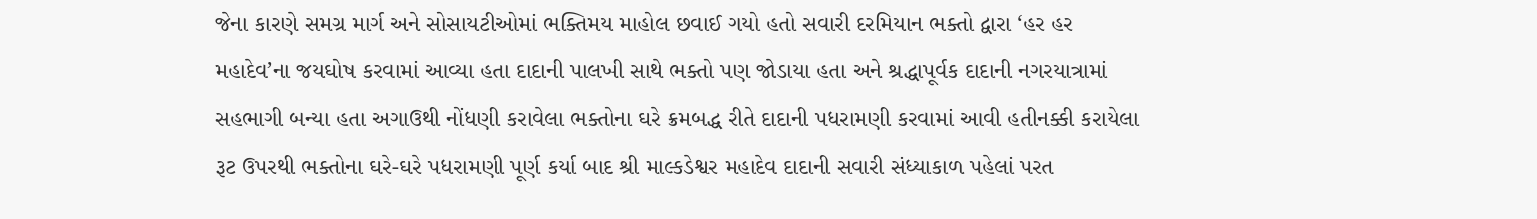જેના કારણે સમગ્ર માર્ગ અને સોસાયટીઓમાં ભક્તિમય માહોલ છવાઈ ગયો હતો સવારી દરમિયાન ભક્તો દ્વારા ‘હર હર મહાદેવ’ના જયઘોષ કરવામાં આવ્યા હતા દાદાની પાલખી સાથે ભક્તો પણ જોડાયા હતા અને શ્રદ્ધાપૂર્વક દાદાની નગરયાત્રામાં સહભાગી બન્યા હતા અગાઉથી નોંધણી કરાવેલા ભક્તોના ઘરે ક્રમબદ્ધ રીતે દાદાની પધરામણી કરવામાં આવી હતીનક્કી કરાયેલા રૂટ ઉપરથી ભક્તોના ઘરે-ઘરે પધરામણી પૂર્ણ કર્યા બાદ શ્રી માલ્કડેશ્વર મહાદેવ દાદાની સવારી સંધ્યાકાળ પહેલાં પરત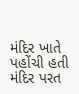મંદિર ખાતે પહોંચી હતી મંદિર પરત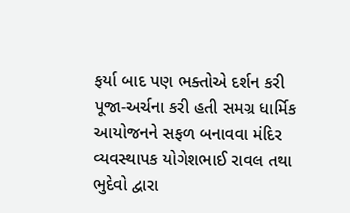ફર્યા બાદ પણ ભક્તોએ દર્શન કરી પૂજા-અર્ચના કરી હતી સમગ્ર ધાર્મિક આયોજનને સફળ બનાવવા મંદિર વ્યવસ્થાપક યોગેશભાઈ રાવલ તથા ભુદેવો દ્વારા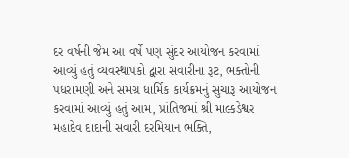દર વર્ષની જેમ આ વર્ષે પણ સુંદર આયોજન કરવામાં આવ્યું હતું વ્યવસ્થાપકો દ્વારા સવારીના રૂટ, ભક્તોની પધરામણી અને સમગ્ર ધાર્મિક કાર્યક્રમનું સુચારૂ આયોજન કરવામાં આવ્યું હતું આમ, પ્રાંતિજમાં શ્રી માલ્કડેશ્વર મહાદેવ દાદાની સવારી દરમિયાન ભક્તિ,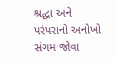શ્રદ્ધા અને પરંપરાનો અનોખો સંગમ જોવા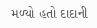મળ્યો હતો દાદાની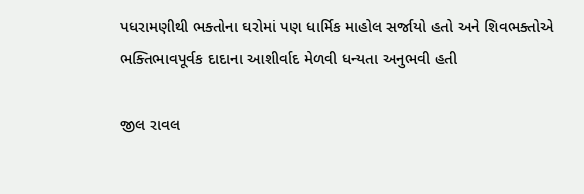પધરામણીથી ભક્તોના ઘરોમાં પણ ધાર્મિક માહોલ સર્જાયો હતો અને શિવભક્તોએ ભક્તિભાવપૂર્વક દાદાના આશીર્વાદ મેળવી ધન્યતા અનુભવી હતી

જીલ રાવલ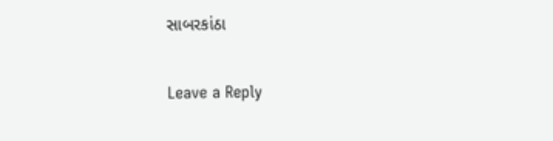સાબરકાંઠા

Leave a Reply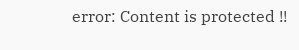error: Content is protected !!